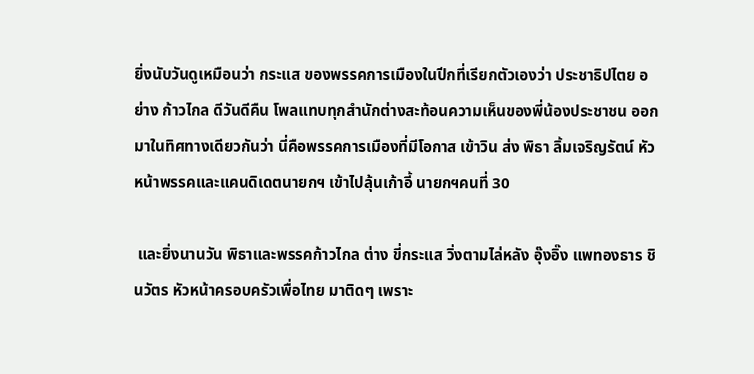ยิ่งนับวันดูเหมือนว่า กระแส ของพรรคการเมืองในปีกที่เรียกตัวเองว่า ประชาธิปไตย อย่าง ก้าวไกล ดีวันดีคืน โพลแทบทุกสำนักต่างสะท้อนความเห็นของพี่น้องประชาชน ออกมาในทิศทางเดียวกันว่า นี่คือพรรคการเมืองที่มีโอกาส เข้าวิน ส่ง พิธา ลิ้มเจริญรัตน์ หัวหน้าพรรคและแคนดิเดตนายกฯ เข้าไปลุ้นเก้าอี้ นายกฯคนที่ 30

 และยิ่งนานวัน พิธาและพรรคก้าวไกล ต่าง ขี่กระแส วิ่งตามไล่หลัง อุ๊งอิ๊ง แพทองธาร ชินวัตร หัวหน้าครอบครัวเพื่อไทย มาติดๆ เพราะ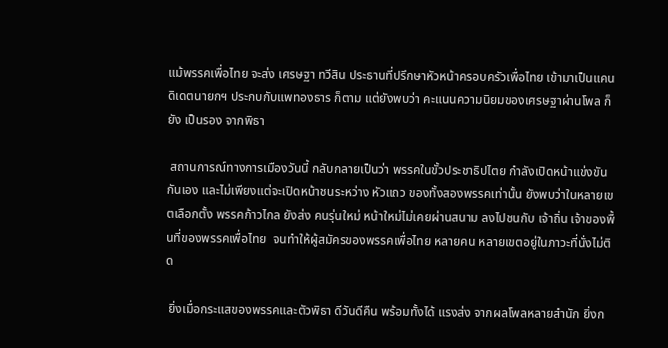แม้พรรคเพื่อไทย จะส่ง เศรษฐา ทวีสิน ประธานที่ปรึกษาหัวหน้าครอบครัวเพื่อไทย เข้ามาเป็นแคนดิเดตนายกฯ ประกบกับแพทองธาร ก็ตาม แต่ยังพบว่า คะแนนความนิยมของเศรษฐาผ่านโพล ก็ยัง เป็นรอง จากพิธา

 สถานการณ์ทางการเมืองวันนี้ กลับกลายเป็นว่า พรรคในขั้วประชาธิปไตย กำลังเปิดหน้าแข่งขันกันเอง และไม่เพียงแต่จะเปิดหน้าชนระหว่าง หัวแถว ของทั้งสองพรรคเท่านั้น ยังพบว่าในหลายเขตเลือกตั้ง พรรคก้าวไกล ยังส่ง คนรุ่นใหม่ หน้าใหม่ไม่เคยผ่านสนาม ลงไปชนกับ เจ้าถิ่น เจ้าของพื้นที่ของพรรคเพื่อไทย  จนทำให้ผู้สมัครของพรรคเพื่อไทย หลายคน หลายเขตอยู่ในภาวะที่นั่งไม่ติด

 ยิ่งเมื่อกระแสของพรรคและตัวพิธา ดีวันดีคืน พร้อมทั้งได้ แรงส่ง จากผลโพลหลายสำนัก ยิ่งก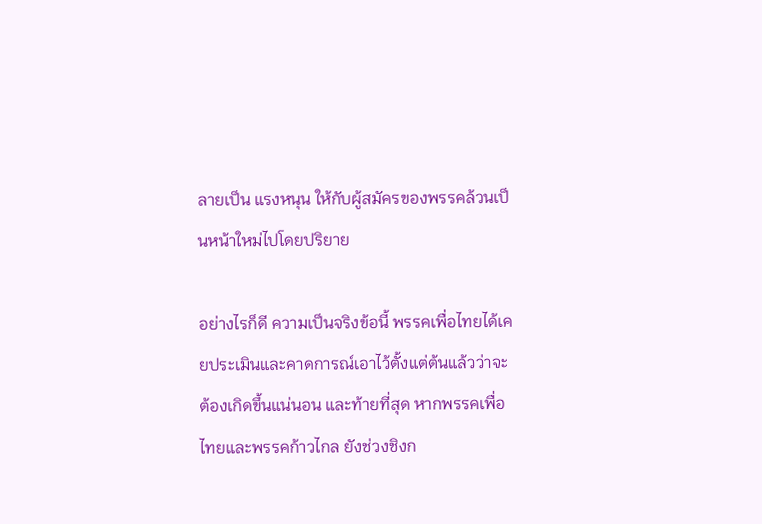ลายเป็น แรงหนุน ให้กับผู้สมัครของพรรคล้วนเป็นหน้าใหม่ไปโดยปริยาย

อย่างไรก็ดี ความเป็นจริงข้อนี้ พรรคเพื่อไทยได้เคยประเมินและคาดการณ์เอาไว้ตั้งแต่ต้นแล้วว่าจะต้องเกิดขึ้นแน่นอน และท้ายที่สุด หากพรรคเพื่อไทยและพรรคก้าวไกล ยังช่วงชิงก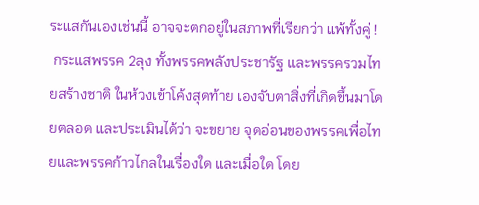ระแสกันเองเช่นนี้ อาจจะตกอยู่ในสภาพที่เรียกว่า แพ้ทั้งคู่ !
 กระแสพรรค 2ลุง ทั้งพรรคพลังประชารัฐ และพรรครวมไทยสร้างชาติ ในห้วงเข้าโค้งสุดท้าย เองจับตาสิ่งที่เกิดขึ้นมาโดยตลอด และประเมินได้ว่า จะขยาย จุดอ่อนของพรรคเพื่อไทยและพรรคก้าวไกลในเรื่องใด และเมื่อใด โดย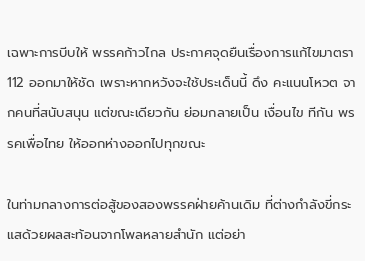เฉพาะการบีบให้ พรรคก้าวไกล ประกาศจุดยืนเรื่องการแก้ไขมาตรา 112 ออกมาให้ชัด เพราะหากหวังจะใช้ประเด็นนี้ ดึง คะแนนโหวต จากคนที่สนับสนุน แต่ขณะเดียวกัน ย่อมกลายเป็น เงื่อนไข ทีกัน พรรคเพื่อไทย ให้ออกห่างออกไปทุกขณะ

ในท่ามกลางการต่อสู้ของสองพรรคฝ่ายค้านเดิม ที่ต่างกำลังขี่กระแสด้วยผลสะท้อนจากโพลหลายสำนัก แต่อย่า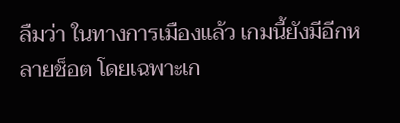ลืมว่า ในทางการเมืองแล้ว เกมนี้ยังมีอีกหลายช็อต โดยเฉพาะเก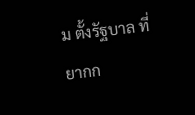ม ตั้งรัฐบาล ที่ยากก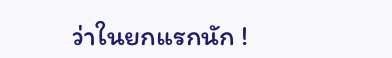ว่าในยกแรกนัก !